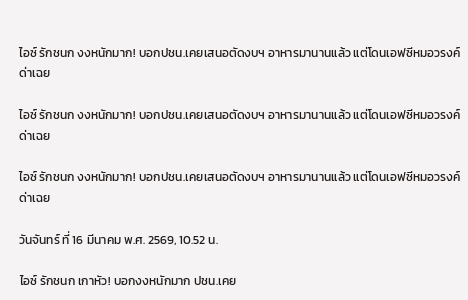ไอซ์ รักชนก งงหนักมาก! บอกปชน.เคยเสนอตัดงบฯ อาหารมานานแล้ว แต่โดนเอฟซีหมอวรงค์ด่าเฉย

ไอซ์ รักชนก งงหนักมาก! บอกปชน.เคยเสนอตัดงบฯ อาหารมานานแล้ว แต่โดนเอฟซีหมอวรงค์ด่าเฉย

ไอซ์ รักชนก งงหนักมาก! บอกปชน.เคยเสนอตัดงบฯ อาหารมานานแล้ว แต่โดนเอฟซีหมอวรงค์ด่าเฉย

วันจันทร์ ที่ 16 มีนาคม พ.ศ. 2569, 10.52 น.

ไอซ์ รักชนก เกาหัว! บอกงงหนักมาก ปชน.เคย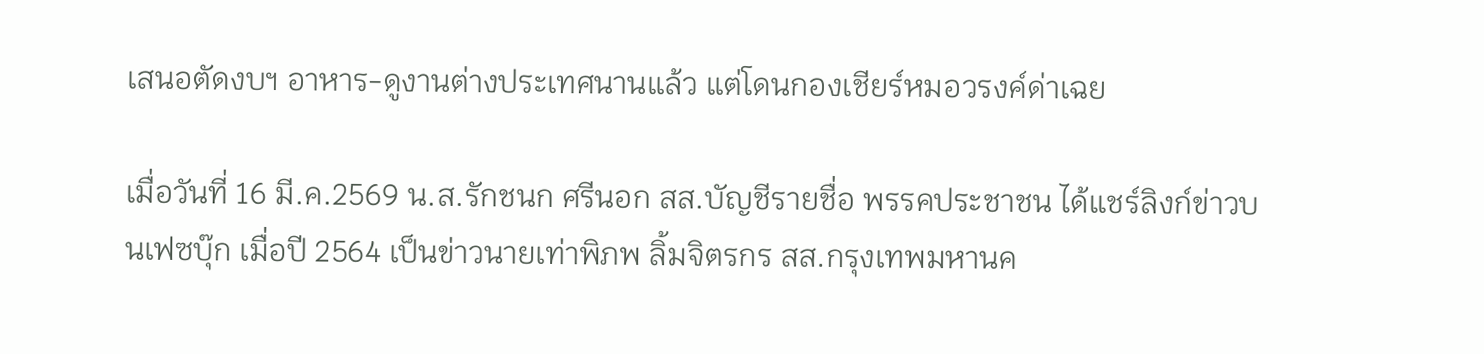เสนอตัดงบฯ อาหาร-ดูงานต่างประเทศนานแล้ว แต่โดนกองเชียร์หมอวรงค์ด่าเฉย

เมื่อวันที่ 16 มี.ค.2569 น.ส.รักชนก ศรีนอก สส.บัญชีรายชื่อ พรรคประชาชน ได้แชร์ลิงก์ข่าวบนเฟซบุ๊ก เมื่อปี 2564 เป็นข่าวนายเท่าพิภพ ลิ้มจิตรกร สส.กรุงเทพมหานค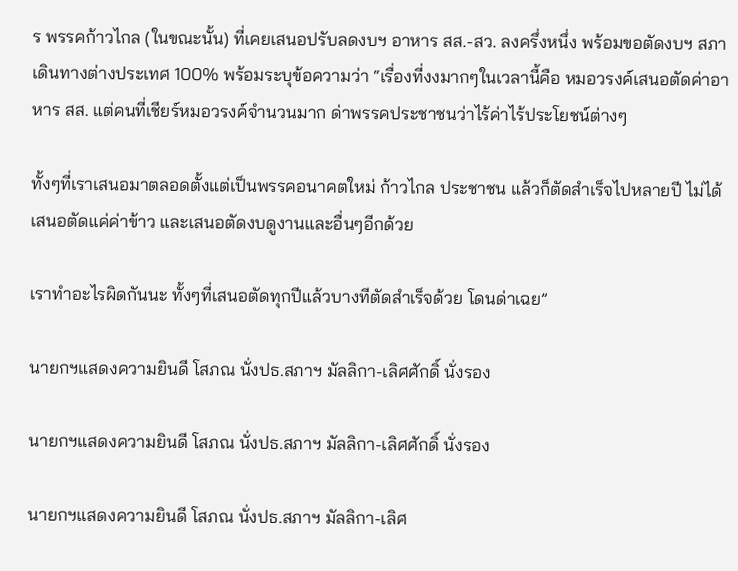ร พรรคก้าวไกล (ในขณะนั้น) ที่เคยเสนอปรับลดงบฯ อาหาร สส.-สว. ลงครึ่งหนึ่ง พร้อมขอตัดงบฯ สภาเดินทางต่างประเทศ 100% พร้อมระบุข้อความว่า “เรื่องที่งงมากๆในเวลานี้คือ หมอวรงค์เสนอตัดค่าอาหาร สส. แต่คนที่เชียร์หมอวรงค์จำนวนมาก ด่าพรรคประชาชนว่าไร้ค่าไร้ประโยชน์ต่างๆ

ทั้งๆที่เราเสนอมาตลอดตั้งแต่เป็นพรรคอนาคตใหม่ ก้าวไกล ประชาชน แล้วก็ตัดสำเร็จไปหลายปี ไม่ได้เสนอตัดแค่ค่าข้าว และเสนอตัดงบดูงานและอื่นๆอีกด้วย

เราทำอะไรผิดกันนะ ทั้งๆที่เสนอตัดทุกปีแล้วบางทีตัดสำเร็จด้วย โดนด่าเฉย”

นายกฯแสดงความยินดี โสภณ นั่งปธ.สภาฯ มัลลิกา-เลิศศักดิ์ นั่งรอง

นายกฯแสดงความยินดี โสภณ นั่งปธ.สภาฯ มัลลิกา-เลิศศักดิ์ นั่งรอง

นายกฯแสดงความยินดี โสภณ นั่งปธ.สภาฯ มัลลิกา-เลิศ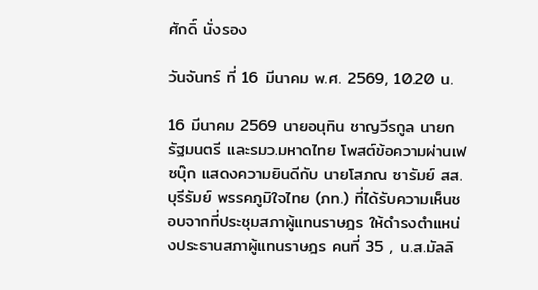ศักดิ์ นั่งรอง

วันจันทร์ ที่ 16 มีนาคม พ.ศ. 2569, 10.20 น.

16 มีนาคม 2569 นายอนุทิน ชาญวีรกูล นายกรัฐมนตรี และรมว.มหาดไทย โพสต์ข้อความผ่านเฟซบุ๊ก แสดงความยินดีกับ นายโสภณ ซารัมย์ สส.บุรีรัมย์ พรรคภูมิใจไทย (ภท.) ที่ได้รับความเห็นชอบจากที่ประชุมสภาผู้แทนราษฎร ให้ดำรงตำแหน่งประธานสภาผู้แทนราษฎร คนที่ 35 , น.ส.มัลลิ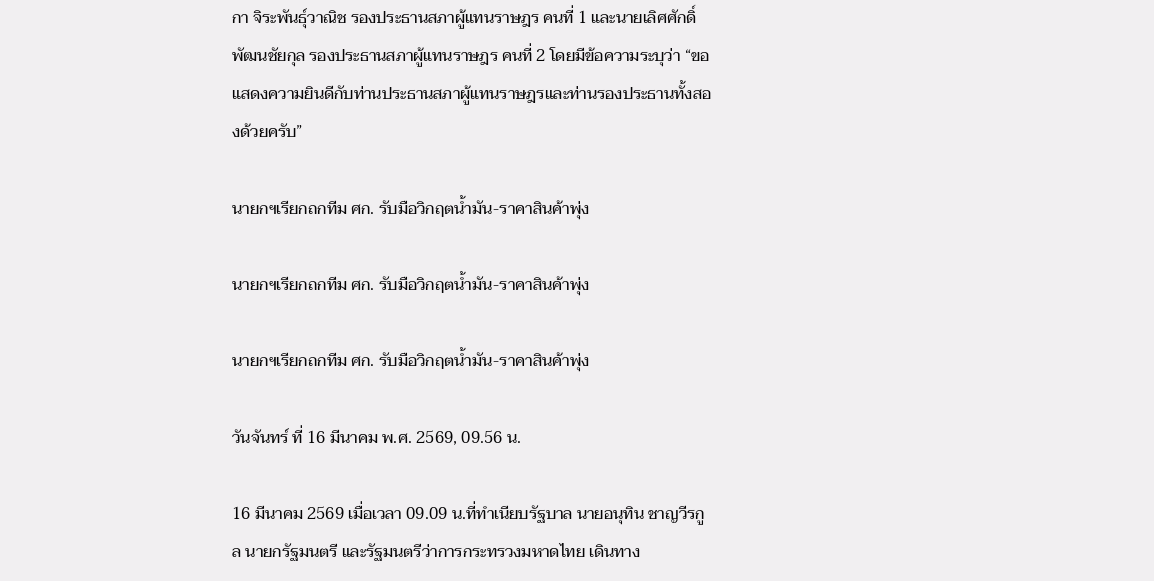กา จิระพันธุ์วาณิช รองประธานสภาผู้แทนราษฎร คนที่ 1 และนายเลิศศักดิ์ พัฒนชัยกุล รองประธานสภาผู้แทนราษฎร คนที่ 2 โดยมีข้อความระบุว่า “ขอแสดงความยินดีกับท่านประธานสภาผู้แทนราษฎรและท่านรองประธานทั้งสองด้วยครับ”

นายกฯเรียกถกทีม ศก. รับมือวิกฤตน้ำมัน-ราคาสินค้าพุ่ง

นายกฯเรียกถกทีม ศก. รับมือวิกฤตน้ำมัน-ราคาสินค้าพุ่ง

นายกฯเรียกถกทีม ศก. รับมือวิกฤตน้ำมัน-ราคาสินค้าพุ่ง

วันจันทร์ ที่ 16 มีนาคม พ.ศ. 2569, 09.56 น.

16 มีนาคม 2569 เมื่อเวลา 09.09 น.ที่ทำเนียบรัฐบาล นายอนุทิน ชาญวีรกูล นายกรัฐมนตรี และรัฐมนตรีว่าการกระทรวงมหาดไทย เดินทาง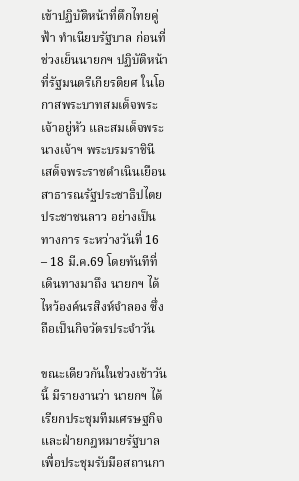เข้าปฏิบัติหน้าที่ตึกไทยคู่ฟ้า ทำเนียบรัฐบาล ก่อนที่ช่วงเย็นนายกฯ ปฏิบัติหน้าที่รัฐมนตรีเกียรติยศ ในโอกาสพระบาทสมเด็จพระเจ้าอยู่หัว และสมเด็จพระนางเจ้าฯ พระบรมราชินี เสด็จพระราชดำเนินเยือนสาธารณรัฐประชาธิปไตยประชาชนลาว อย่างเป็นทางการ ระหว่างวันที่ 16 – 18 มี.ค.69 โดยทันทีที่เดินทางมาถึง นายกฯ ได้ไหว้องค์นรสิงห์จำลอง ซึ่งถือเป็นกิจวัตรประจำวัน

ขณะเดียวกันในช่วงเช้าวันนี้ มีรายงานว่า นายกฯ ได้เรียกประชุมทีมเศรษฐกิจ และฝ่ายกฎหมายรัฐบาล เพื่อประชุมรับมือสถานกา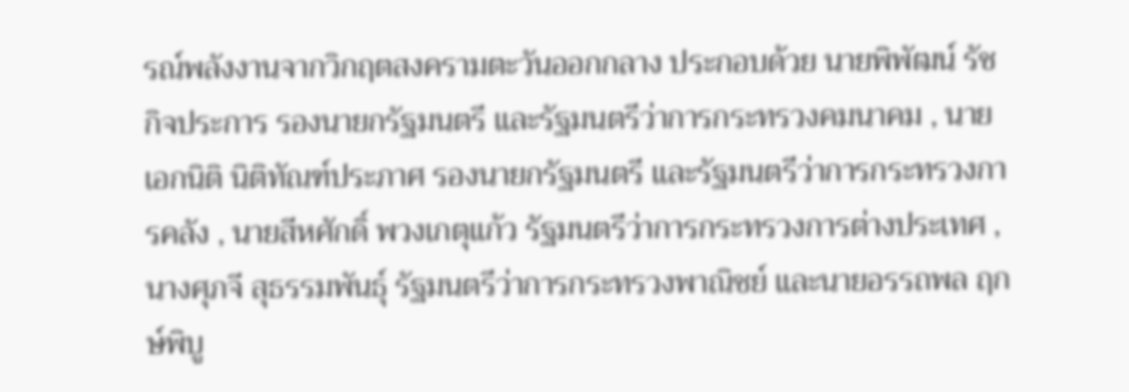รณ์พลังงานจากวิกฤตสงครามตะวันออกกลาง ประกอบด้วย นายพิพัฒน์ รัชกิจประการ รองนายกรัฐมนตรี และรัฐมนตรีว่าการกระทรวงคมนาคม , นายเอกนิติ นิติทัณฑ์ประภาศ รองนายกรัฐมนตรี และรัฐมนตรีว่าการกระทรวงการคลัง , นายสีหศักดิ์ พวงเกตุแก้ว รัฐมนตรีว่าการกระทรวงการต่างประเทศ , นางศุภจี สุธรรมพันธุ์ รัฐมนตรีว่าการกระทรวงพาณิชย์ และนายอรรถพล ฤกษ์พิบู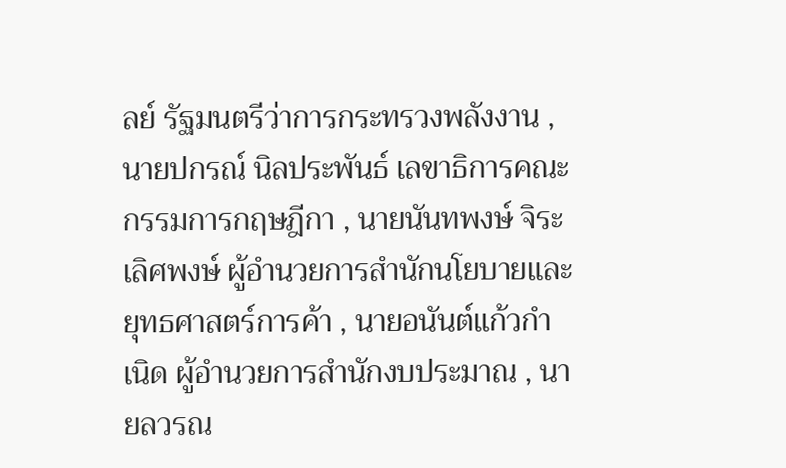ลย์ รัฐมนตรีว่าการกระทรวงพลังงาน , นายปกรณ์ นิลประพันธ์ เลขาธิการคณะกรรมการกฤษฎีกา , นายนันทพงษ์ จิระเลิศพงษ์ ผู้อำนวยการสำนักนโยบายและยุทธศาสตร์การค้า , นายอนันต์แก้วกำเนิด ผู้อำนวยการสำนักงบประมาณ , นายลวรณ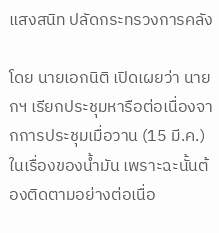แสงสนิท ปลัดกระทรวงการคลัง

โดย นายเอกนิติ เปิดเผยว่า นายกฯ เรียกประชุมหารือต่อเนื่องจากการประชุมเมื่อวาน (15 มี.ค.) ในเรื่องของน้ำมัน เพราะฉะนั้นต้องติดตามอย่างต่อเนื่อ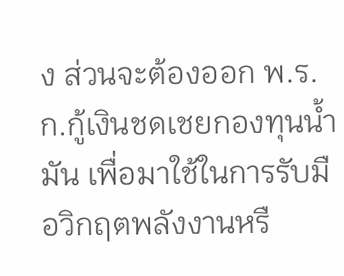ง ส่วนจะต้องออก พ.ร.ก.กู้เงินชดเชยกองทุนน้ำมัน เพื่อมาใช้ในการรับมือวิกฤตพลังงานหรื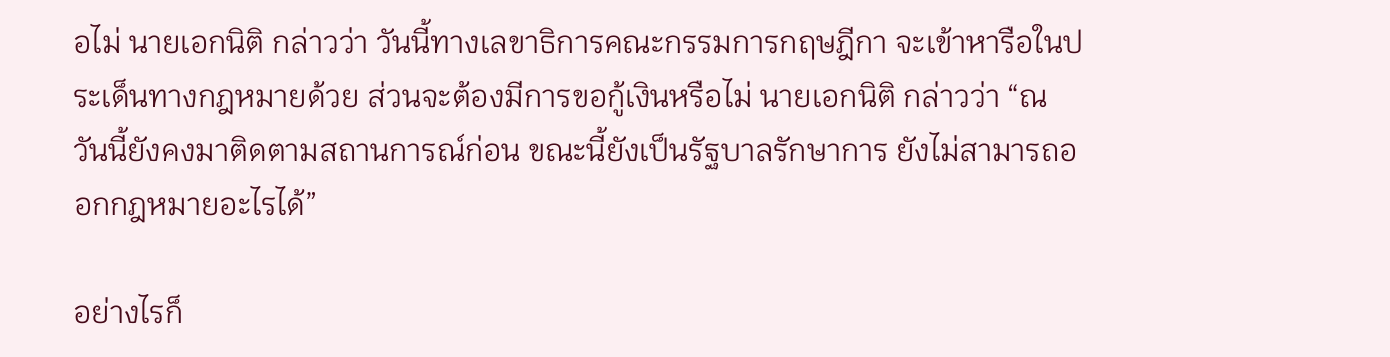อไม่ นายเอกนิติ กล่าวว่า วันนี้ทางเลขาธิการคณะกรรมการกฤษฎีกา จะเข้าหารือในประเด็นทางกฎหมายด้วย ส่วนจะต้องมีการขอกู้เงินหรือไม่ นายเอกนิติ กล่าวว่า “ณ วันนี้ยังคงมาติดตามสถานการณ์ก่อน ขณะนี้ยังเป็นรัฐบาลรักษาการ ยังไม่สามารถออกกฎหมายอะไรได้”

อย่างไรก็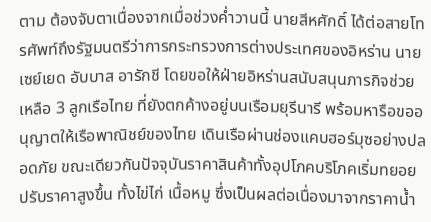ตาม ต้องจับตาเนื่องจากเมื่อช่วงค่ำวานนี้ นายสีหศักดิ์ ได้ต่อสายโทรศัพท์ถึงรัฐมนตรีว่าการกระทรวงการต่างประเทศของอิหร่าน นายเซย์เยด อับบาส อารักชี โดยขอให้ฝ่ายอิหร่านสนับสนุนภารกิจช่วยเหลือ 3 ลูกเรือไทย ที่ยังตกค้างอยู่บนเรือมยุรีนารี พร้อมหารือขออนุญาตให้เรือพาณิชย์ของไทย เดินเรือผ่านช่องแคบฮอร์มุซอย่างปลอดภัย ขณะเดียวกันปัจจุบันราคาสินค้าทั้งอุปโภคบริโภคเริ่มทยอยปรับราคาสูงขึ้น ทั้งไข่ไก่ เนื้อหมู ซึ่งเป็นผลต่อเนื่องมาจากราคาน้ำ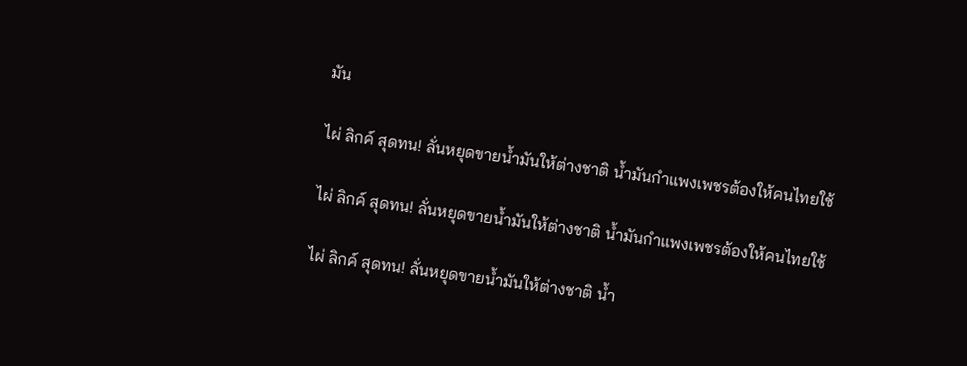มัน

ไผ่ ลิกค์ สุดทน! ลั่นหยุดขายน้ำมันให้ต่างชาติ น้ำมันกำแพงเพชรต้องให้คนไทยใช้

ไผ่ ลิกค์ สุดทน! ลั่นหยุดขายน้ำมันให้ต่างชาติ น้ำมันกำแพงเพชรต้องให้คนไทยใช้

ไผ่ ลิกค์ สุดทน! ลั่นหยุดขายน้ำมันให้ต่างชาติ น้ำ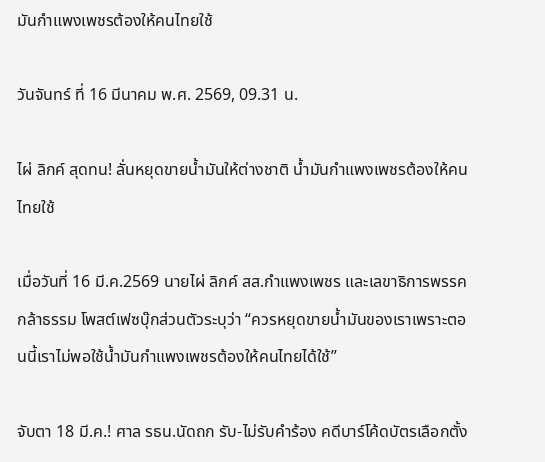มันกำแพงเพชรต้องให้คนไทยใช้

วันจันทร์ ที่ 16 มีนาคม พ.ศ. 2569, 09.31 น.

ไผ่ ลิกค์ สุดทน! ลั่นหยุดขายน้ำมันให้ต่างชาติ น้ำมันกำแพงเพชรต้องให้คนไทยใช้

เมื่อวันที่ 16 มี.ค.2569 นายไผ่ ลิกค์ สส.กำแพงเพชร และเลขาธิการพรรคกล้าธรรม โพสต์เฟซบุ๊กส่วนตัวระบุว่า “ควรหยุดขายน้ำมันของเราเพราะตอนนี้เราไม่พอใช้น้ำมันกำแพงเพชรต้องให้คนไทยได้ใช้”

จับตา 18 มี.ค.! ศาล รธน.นัดถก รับ-ไม่รับคำร้อง คดีบาร์โค้ดบัตรเลือกตั้ง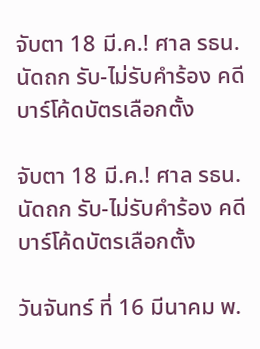จับตา 18 มี.ค.! ศาล รธน.นัดถก รับ-ไม่รับคำร้อง คดีบาร์โค้ดบัตรเลือกตั้ง

จับตา 18 มี.ค.! ศาล รธน.นัดถก รับ-ไม่รับคำร้อง คดีบาร์โค้ดบัตรเลือกตั้ง

วันจันทร์ ที่ 16 มีนาคม พ.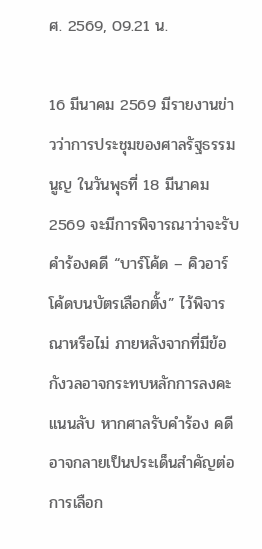ศ. 2569, 09.21 น.

16 มีนาคม 2569 มีรายงานข่าวว่าการประชุมของศาลรัฐธรรมนูญ ในวันพุธที่ 18 มีนาคม 2569 จะมีการพิจารณาว่าจะรับคำร้องคดี “บาร์โค้ด – คิวอาร์โค้ดบนบัตรเลือกตั้ง” ไว้พิจารณาหรือไม่ ภายหลังจากที่มีข้อกังวลอาจกระทบหลักการลงคะแนนลับ หากศาลรับคำร้อง คดีอาจกลายเป็นประเด็นสำคัญต่อการเลือก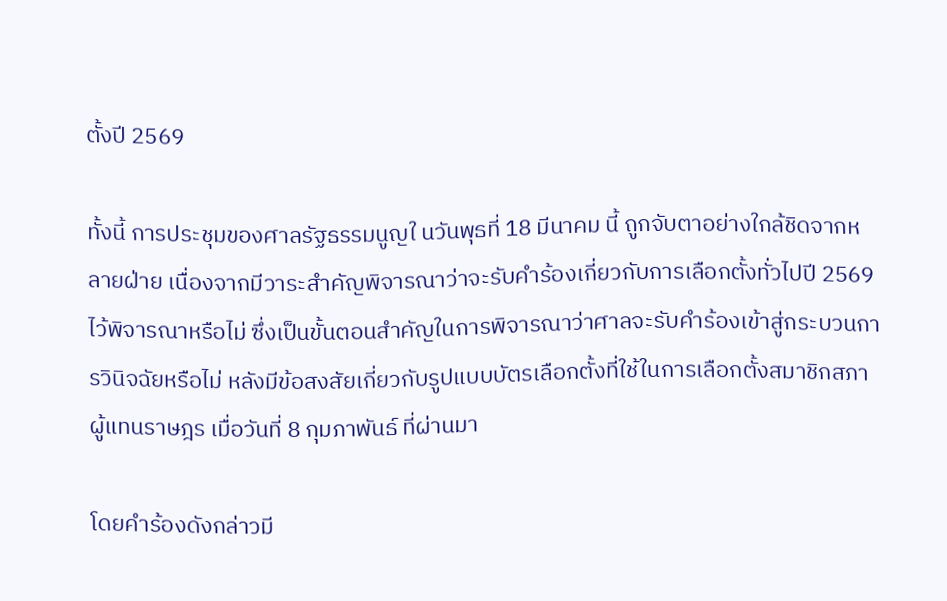ตั้งปี 2569

ทั้งนี้ การประชุมของศาลรัฐธรรมนูญใ นวันพุธที่ 18 มีนาคม นี้ ถูกจับตาอย่างใกล้ชิดจากหลายฝ่าย เนื่องจากมีวาระสำคัญพิจารณาว่าจะรับคำร้องเกี่ยวกับการเลือกตั้งทั่วไปปี 2569 ไว้พิจารณาหรือไม่ ซึ่งเป็นขั้นตอนสำคัญในการพิจารณาว่าศาลจะรับคำร้องเข้าสู่กระบวนการวินิจฉัยหรือไม่ หลังมีข้อสงสัยเกี่ยวกับรูปแบบบัตรเลือกตั้งที่ใช้ในการเลือกตั้งสมาชิกสภาผู้แทนราษฎร เมื่อวันที่ 8 กุมภาพันธ์ ที่ผ่านมา

โดยคำร้องดังกล่าวมี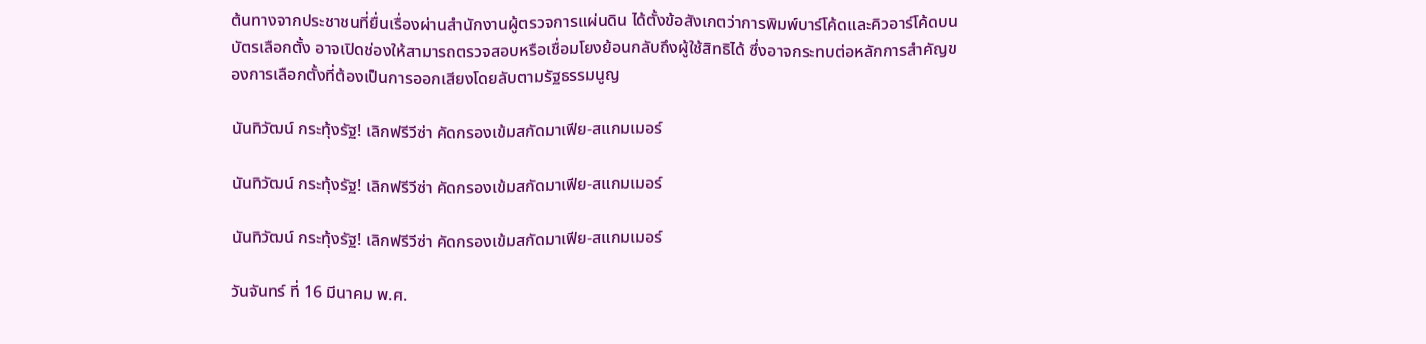ต้นทางจากประชาชนที่ยื่นเรื่องผ่านสำนักงานผู้ตรวจการแผ่นดิน ได้ตั้งข้อสังเกตว่าการพิมพ์บาร์โค้ดและคิวอาร์โค้ดบนบัตรเลือกตั้ง อาจเปิดช่องให้สามารถตรวจสอบหรือเชื่อมโยงย้อนกลับถึงผู้ใช้สิทธิได้ ซึ่งอาจกระทบต่อหลักการสำคัญของการเลือกตั้งที่ต้องเป็นการออกเสียงโดยลับตามรัฐธรรมนูญ

นันทิวัฒน์ กระทุ้งรัฐ! เลิกฟรีวีซ่า คัดกรองเข้มสกัดมาเฟีย-สแกมเมอร์

นันทิวัฒน์ กระทุ้งรัฐ! เลิกฟรีวีซ่า คัดกรองเข้มสกัดมาเฟีย-สแกมเมอร์

นันทิวัฒน์ กระทุ้งรัฐ! เลิกฟรีวีซ่า คัดกรองเข้มสกัดมาเฟีย-สแกมเมอร์

วันจันทร์ ที่ 16 มีนาคม พ.ศ.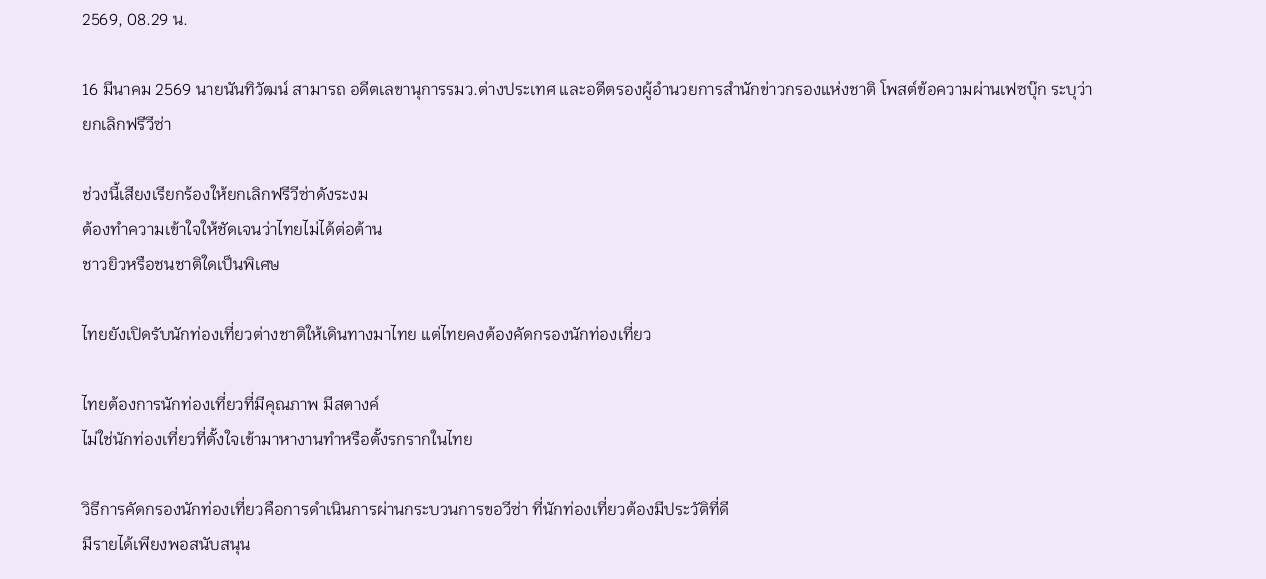2569, 08.29 น.

16 มีนาคม 2569 นายนันทิวัฒน์ สามารถ อดีตเลขานุการรมว.ต่างประเทศ และอดีตรองผู้อำนวยการสำนักข่าวกรองแห่งชาติ โพสต์ข้อความผ่านเฟซบุ๊ก ระบุว่า ยกเลิกฟรีวีซ่า

ช่วงนี้เสียงเรียกร้องให้ยกเลิกฟรีวีซ่าดังระงม
ต้องทำความเข้าใจให้ชัดเจนว่าไทยไม่ได้ต่อต้าน
ชาวยิวหรือชนชาติใดเป็นพิเศษ

ไทยยังเปิดรับนักท่องเที่ยวต่างชาติให้เดินทางมาไทย แต่ไทยคงต้องคัดกรองนักท่องเที่ยว

ไทยต้องการนักท่องเที่ยวที่มีคุณภาพ มีสตางค์
ไม่ใช่นักท่องเที่ยวที่ตั้งใจเข้ามาหางานทำหรือตั้งรกรากในไทย

วิธีการคัดกรองนักท่องเที่ยวคือการดำเนินการผ่านกระบวนการขอวีซ่า ที่นักท่องเที่ยวต้องมีประวัติที่ดี
มีรายได้เพียงพอสนับสนุน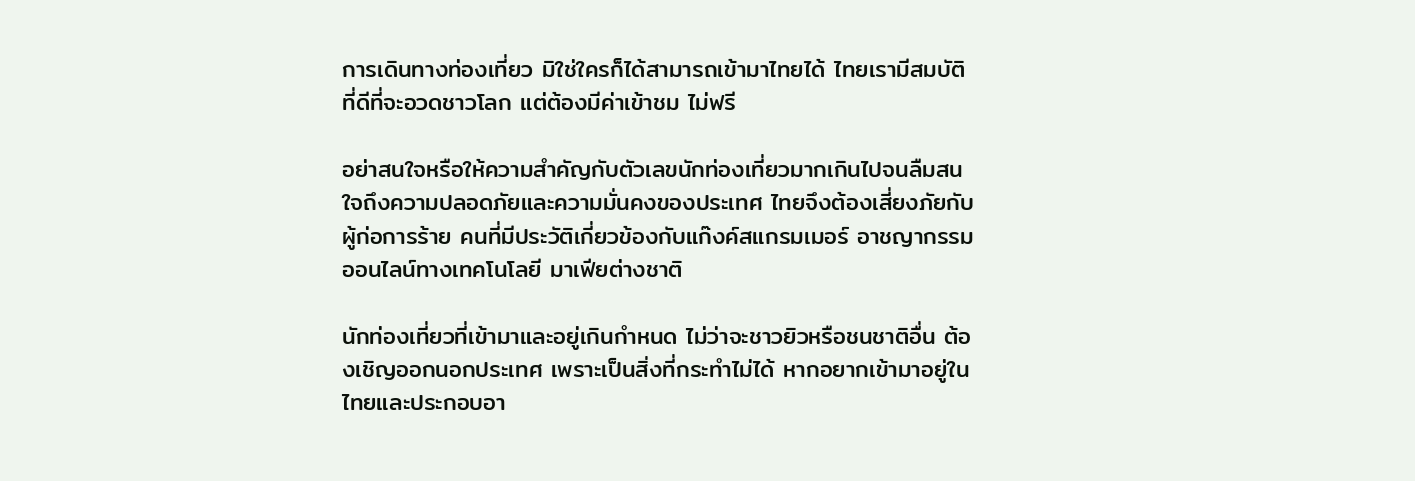การเดินทางท่องเที่ยว มิใช่ใครก็ได้สามารถเข้ามาไทยได้ ไทยเรามีสมบัติ
ที่ดีที่จะอวดชาวโลก แต่ต้องมีค่าเข้าชม ไม่ฟรี

อย่าสนใจหรือให้ความสำคัญกับตัวเลขนักท่องเที่ยวมากเกินไปจนลืมสนใจถึงความปลอดภัยและความมั่นคงของประเทศ ไทยจึงต้องเสี่ยงภัยกับผู้ก่อการร้าย คนที่มีประวัติเกี่ยวข้องกับแก๊งค์สแกรมเมอร์ อาชญากรรมออนไลน์ทางเทคโนโลยี มาเฟียต่างชาติ

นักท่องเที่ยวที่เข้ามาและอยู่เกินกำหนด ไม่ว่าจะชาวยิวหรือชนชาติอื่น ต้องเชิญออกนอกประเทศ เพราะเป็นสิ่งที่กระทำไม่ได้ หากอยากเข้ามาอยู่ในไทยและประกอบอา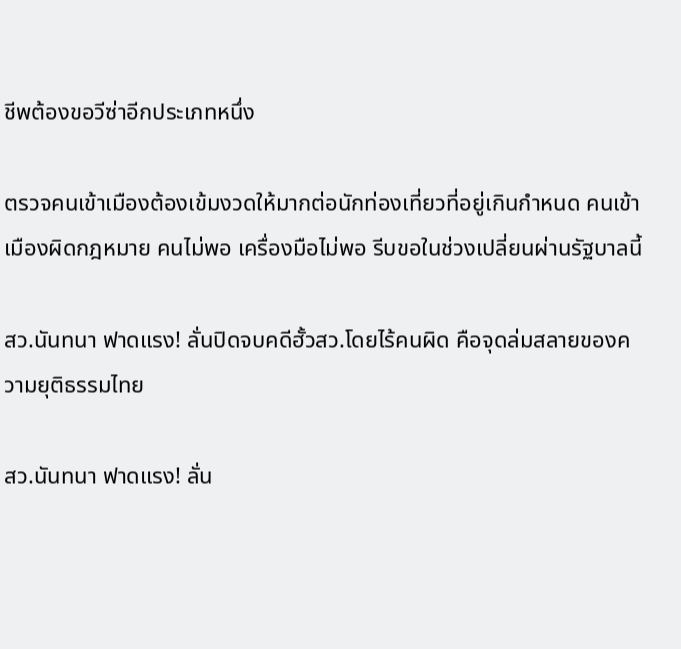ชีพต้องขอวีซ่าอีกประเภทหนึ่ง

ตรวจคนเข้าเมืองต้องเข้มงวดให้มากต่อนักท่องเที่ยวที่อยู่เกินกำหนด คนเข้าเมืองผิดกฎหมาย คนไม่พอ เครื่องมือไม่พอ รีบขอในช่วงเปลี่ยนผ่านรัฐบาลนี้

สว.นันทนา ฟาดแรง! ลั่นปิดจบคดีฮั้วสว.โดยไร้คนผิด คือจุดล่มสลายของความยุติธรรมไทย

สว.นันทนา ฟาดแรง! ลั่น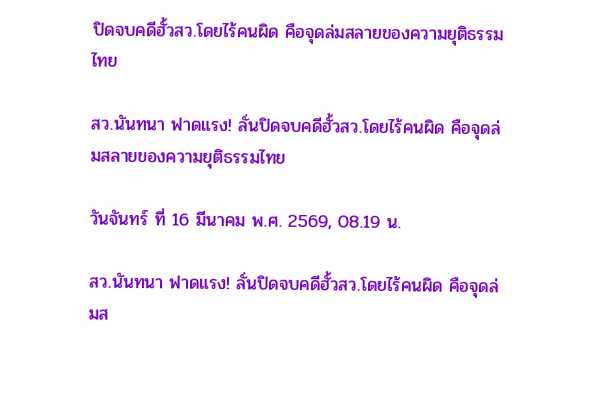ปิดจบคดีฮั้วสว.โดยไร้คนผิด คือจุดล่มสลายของความยุติธรรมไทย

สว.นันทนา ฟาดแรง! ลั่นปิดจบคดีฮั้วสว.โดยไร้คนผิด คือจุดล่มสลายของความยุติธรรมไทย

วันจันทร์ ที่ 16 มีนาคม พ.ศ. 2569, 08.19 น.

สว.นันทนา ฟาดแรง! ลั่นปิดจบคดีฮั้วสว.โดยไร้คนผิด คือจุดล่มส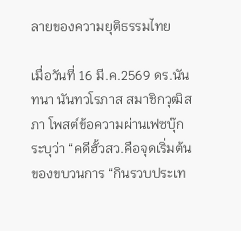ลายของความยุติธรรมไทย

เมื่อวันที่ 16 มี.ค.2569 ดร.นันทนา นันทวโรภาส สมาชิกวุฒิสภา โพสต์ข้อความผ่านเฟซบุ๊ก ระบุว่า “คดีฮั้วสว.คือจุดเริ่มต้นของขบวนการ “กินรวบประเท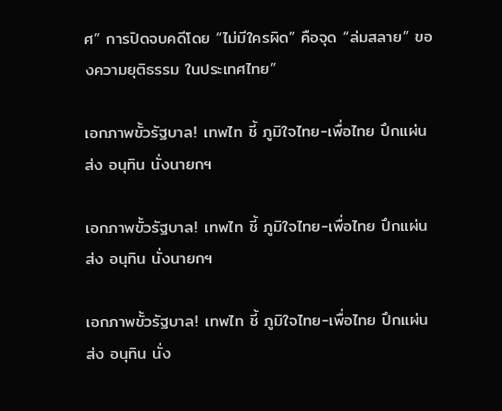ศ” การปิดจบคดีโดย “ไม่มีใครผิด” คือจุด “ล่มสลาย” ของความยุติธรรม ในประเทศไทย”

เอกภาพขั้วรัฐบาล! เทพไท ชี้ ภูมิใจไทย-เพื่อไทย ปึกแผ่น ส่ง อนุทิน นั่งนายกฯ

เอกภาพขั้วรัฐบาล! เทพไท ชี้ ภูมิใจไทย-เพื่อไทย ปึกแผ่น ส่ง อนุทิน นั่งนายกฯ

เอกภาพขั้วรัฐบาล! เทพไท ชี้ ภูมิใจไทย-เพื่อไทย ปึกแผ่น ส่ง อนุทิน นั่ง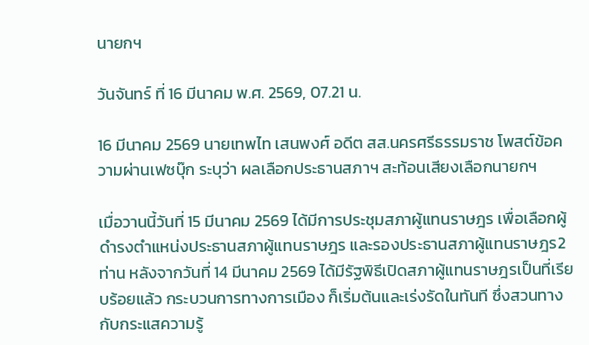นายกฯ

วันจันทร์ ที่ 16 มีนาคม พ.ศ. 2569, 07.21 น.

16 มีนาคม 2569 นายเทพไท เสนพงศ์ อดีต สส.นครศรีธรรมราช โพสต์ข้อความผ่านเฟซบุ๊ก ระบุว่า ผลเลือกประธานสภาฯ สะท้อนเสียงเลือกนายกฯ

เมื่อวานนี้วันที่ 15 มีนาคม 2569 ได้มีการประชุมสภาผู้แทนราษฎร เพื่อเลือกผู้ดำรงตำแหน่งประธานสภาผู้แทนราษฎร และรองประธานสภาผู้แทนราษฎร2ท่าน หลังจากวันที่ 14 มีนาคม 2569 ได้มีรัฐพิธีเปิดสภาผู้แทนราษฎรเป็นที่เรียบร้อยแล้ว กระบวนการทางการเมือง ก็เริ่มต้นและเร่งรัดในทันที ซึ่งสวนทางกับกระแสความรู้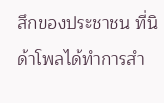สึกของประชาชน ที่นิด้าโพลได้ทำการสำ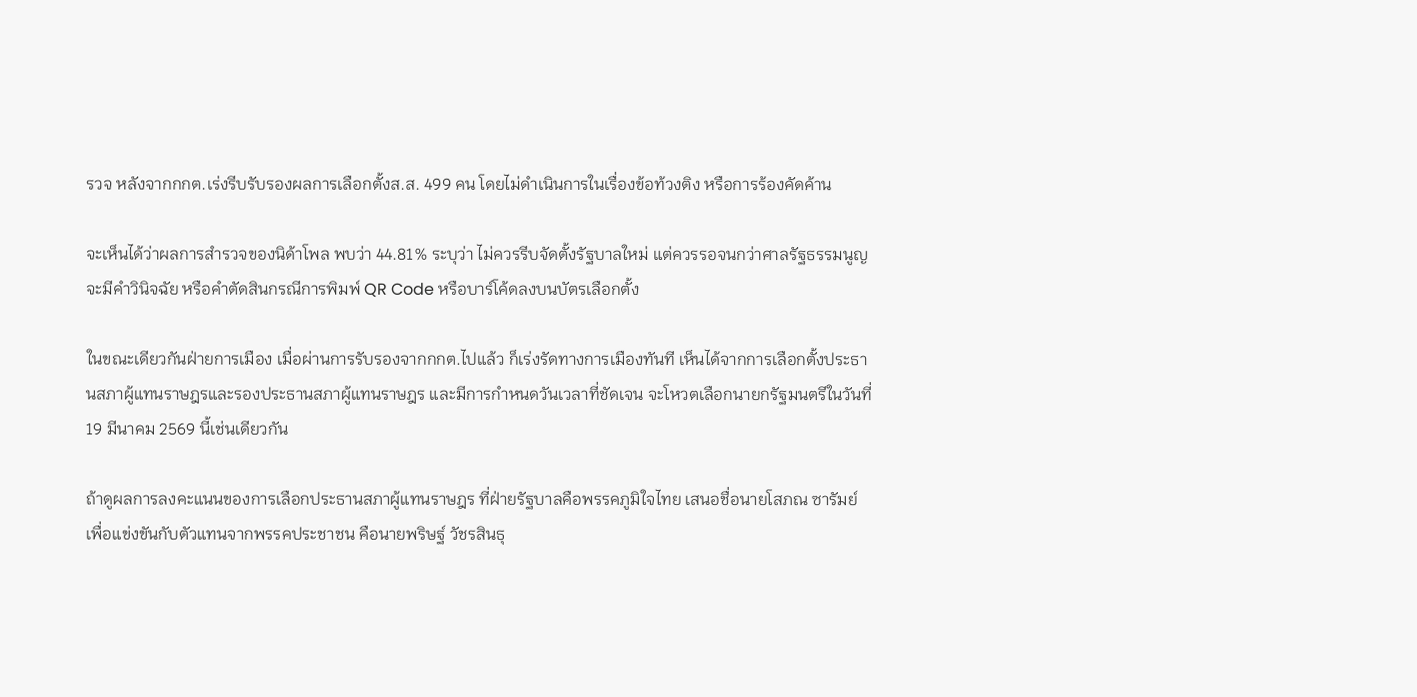รวจ หลังจากกกต.เร่งรีบรับรองผลการเลือกตั้งส.ส. 499 คน โดยไม่ดำเนินการในเรื่องข้อท้วงติง หรือการร้องคัดค้าน

จะเห็นได้ว่าผลการสำรวจของนิด้าโพล พบว่า 44.81% ระบุว่า ไม่ควรรีบจัดตั้งรัฐบาลใหม่ แต่ควรรอจนกว่าศาลรัฐธรรมนูญจะมีคำวินิจฉัย หรือคำตัดสินกรณีการพิมพ์ QR Code หรือบาร์โค้ดลงบนบัตรเลือกตั้ง

ในขณะเดียวกันฝ่ายการเมือง เมื่อผ่านการรับรองจากกกต.ไปแล้ว ก็เร่งรัดทางการเมืองทันที เห็นได้จากการเลือกตั้งประธานสภาผู้แทนราษฎรและรองประธานสภาผู้แทนราษฎร และมีการกำหนดวันเวลาที่ชัดเจน จะโหวตเลือกนายกรัฐมนตรีในวันที่ 19 มีนาคม 2569 นี้เช่นเดียวกัน

ถ้าดูผลการลงคะแนนของการเลือกประธานสภาผู้แทนราษฎร ที่ฝ่ายรัฐบาลคือพรรคภูมิใจไทย เสนอชื่อนายโสภณ ซารัมย์ เพื่อแข่งขันกับตัวแทนจากพรรคประชาชน คือนายพริษฐ์ วัชรสินธุ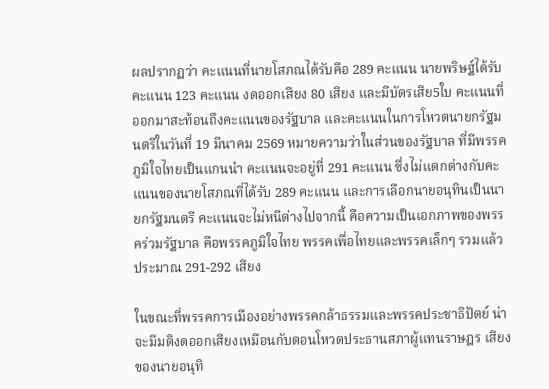ผลปรากฏว่า คะแนนที่นายโสภณได้รับคือ 289 คะแนน นายพริษฐ์ได้รับคะแนน 123 คะแนน งดออกเสียง 80 เสียง และมีบัตรเสีย5ใบ คะแนนที่ออกมาสะท้อนถึงคะแนนของรัฐบาล และคะแนนในการโหวตนายกรัฐมนตรีในวันที่ 19 มีนาคม 2569 หมายความว่าในส่วนของรัฐบาล ที่มีพรรคภูมิใจไทยเป็นแกนนำ คะแนนจะอยู่ที่ 291 คะแนน ซึ่งไม่แตกต่างกับคะแนนของนายโสภณที่ได้รับ 289 คะแนน และการเลือกนายอนุทินเป็นนายกรัฐมนตรี คะแนนจะไม่หนีต่างไปจากนี้ คือความเป็นเอกภาพของพรรคร่วมรัฐบาล คือพรรคภูมิใจไทย พรรคเพื่อไทยและพรรคเล็กๆ รวมแล้วประมาณ 291-292 เสียง

ในขณะที่พรรคการเมืองอย่างพรรคกล้าธรรมและพรรคประชาธิปัตย์ น่าจะมีมติงดออกเสียงเหมือนกับตอนโหวตประธานสภาผู้แทนราษฎร เสียงของนายอนุทิ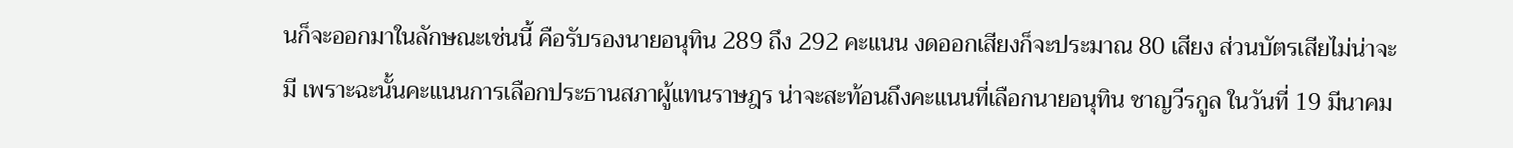นก็จะออกมาในลักษณะเช่นนี้ คือรับรองนายอนุทิน 289 ถึง 292 คะแนน งดออกเสียงก็จะประมาณ 80 เสียง ส่วนบัตรเสียไม่น่าจะมี เพราะฉะนั้นคะแนนการเลือกประธานสภาผู้แทนราษฎร น่าจะสะท้อนถึงคะแนนที่เลือกนายอนุทิน ชาญวีรกูล ในวันที่ 19 มีนาคม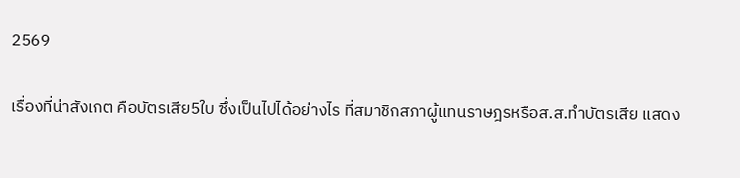2569

เรื่องที่น่าสังเกต คือบัตรเสีย5ใบ ซึ่งเป็นไปได้อย่างไร ที่สมาชิกสภาผู้แทนราษฎรหรือส.ส.ทำบัตรเสีย แสดง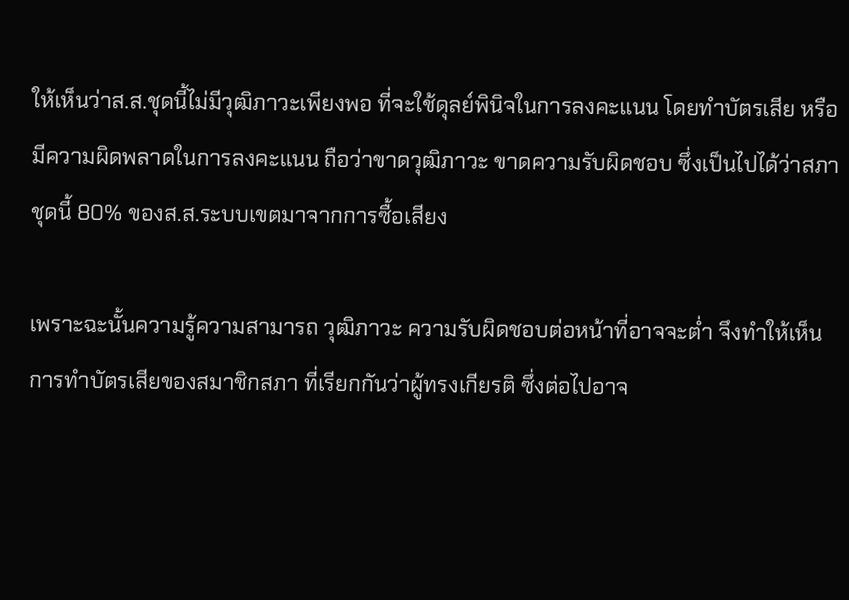ให้เห็นว่าส.ส.ชุดนี้ไม่มีวุฒิภาวะเพียงพอ ที่จะใช้ดุลย์พินิจในการลงคะแนน โดยทำบัตรเสีย หรือมีความผิดพลาดในการลงคะแนน ถือว่าขาดวุฒิภาวะ ขาดความรับผิดชอบ ซึ่งเป็นไปได้ว่าสภาชุดนี้ 80% ของส.ส.ระบบเขตมาจากการซื้อเสียง

เพราะฉะนั้นความรู้ความสามารถ วุฒิภาวะ ความรับผิดชอบต่อหน้าที่อาจจะต่ำ จึงทำให้เห็นการทำบัตรเสียของสมาชิกสภา ที่เรียกกันว่าผู้ทรงเกียรติ ซึ่งต่อไปอาจ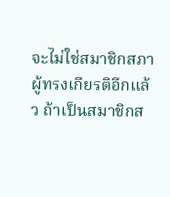จะไม่ใช่สมาชิกสภาผู้ทรงเกียรติอีกแล้ว ถ้าเป็นสมาชิกส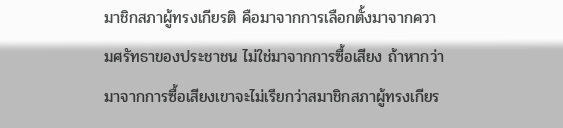มาชิกสภาผู้ทรงเกียรติ คือมาจากการเลือกตั้งมาจากความศรัทธาของประชาชน ไม่ใช่มาจากการซื้อเสียง ถ้าหากว่ามาจากการซื้อเสียงเขาจะไม่เรียกว่าสมาชิกสภาผู้ทรงเกียร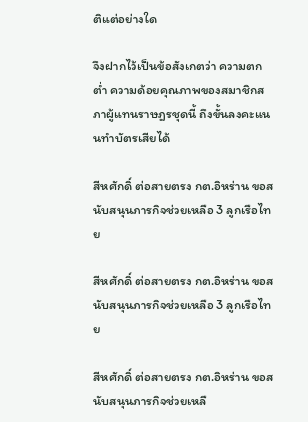ติแต่อย่างใด

จึงฝากไว้เป็นข้อสังเกตว่า ความตกต่ำ ความด้อยคุณภาพของสมาชิกสภาผู้แทนราษฎรชุดนี้ ถึงขั้นลงคะแนนทำบัตรเสียได้

สีหศักดิ์ ต่อสายตรง กต.อิหร่าน ขอสนับสนุนภารกิจช่วยเหลือ 3 ลูกเรือไทย

สีหศักดิ์ ต่อสายตรง กต.อิหร่าน ขอสนับสนุนภารกิจช่วยเหลือ 3 ลูกเรือไทย

สีหศักดิ์ ต่อสายตรง กต.อิหร่าน ขอสนับสนุนภารกิจช่วยเหลื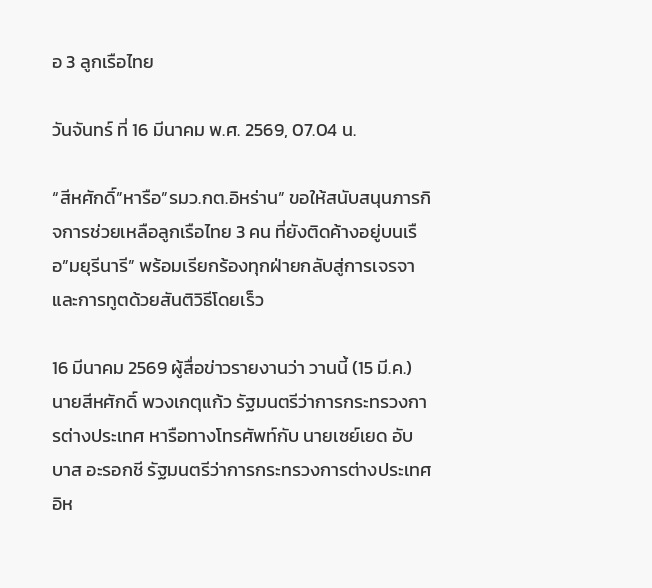อ 3 ลูกเรือไทย

วันจันทร์ ที่ 16 มีนาคม พ.ศ. 2569, 07.04 น.

“สีหศักดิ์”หารือ”รมว.กต.อิหร่าน” ขอให้สนับสนุนภารกิจการช่วยเหลือลูกเรือไทย 3 คน ที่ยังติดค้างอยู่บนเรือ”มยุรีนารี” พร้อมเรียกร้องทุกฝ่ายกลับสู่การเจรจาและการทูตด้วยสันติวิธีโดยเร็ว

16 มีนาคม 2569 ผู้สื่อข่าวรายงานว่า วานนี้ (15 มี.ค.) นายสีหศักดิ์ พวงเกตุแก้ว รัฐมนตรีว่าการกระทรวงการต่างประเทศ หารือทางโทรศัพท์กับ นายเซย์เยด อับบาส อะรอกชี รัฐมนตรีว่าการกระทรวงการต่างประเทศอิห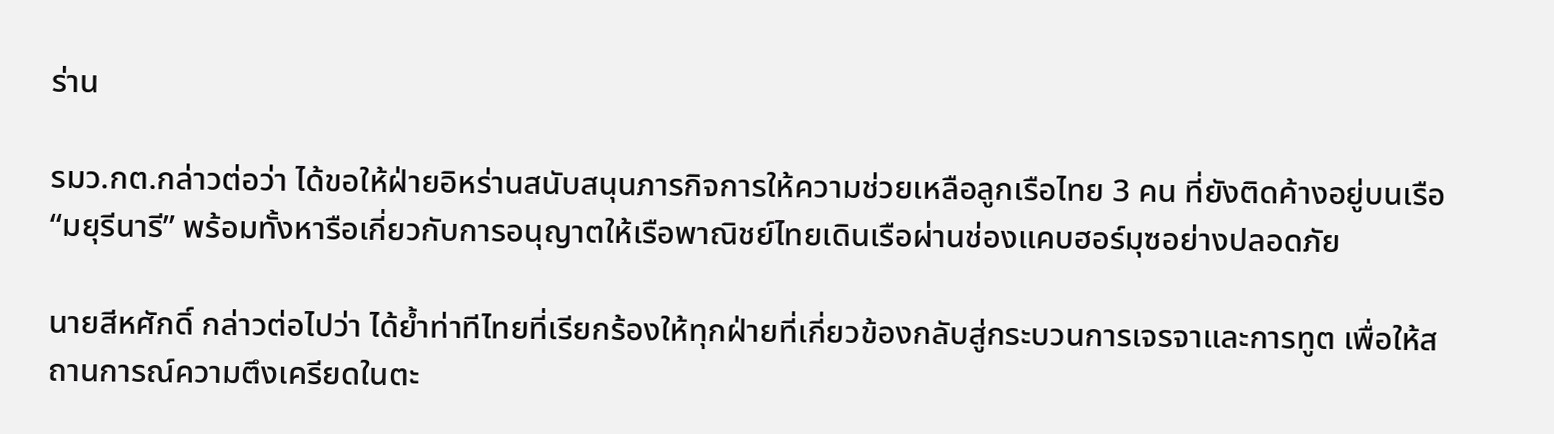ร่าน

รมว.กต.กล่าวต่อว่า ได้ขอให้ฝ่ายอิหร่านสนับสนุนภารกิจการให้ความช่วยเหลือลูกเรือไทย 3 คน ที่ยังติดค้างอยู่บนเรือ “มยุรีนารี” พร้อมทั้งหารือเกี่ยวกับการอนุญาตให้เรือพาณิชย์ไทยเดินเรือผ่านช่องแคบฮอร์มุซอย่างปลอดภัย

นายสีหศักดิ์ กล่าวต่อไปว่า ได้ย้ำท่าทีไทยที่เรียกร้องให้ทุกฝ่ายที่เกี่ยวข้องกลับสู่กระบวนการเจรจาและการทูต เพื่อให้สถานการณ์ความตึงเครียดในตะ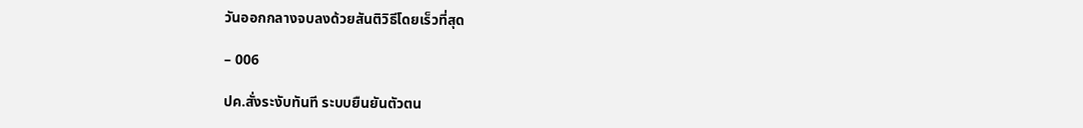วันออกกลางจบลงด้วยสันติวิธีโดยเร็วที่สุด

– 006

ปค.สั่งระงับทันที ระบบยืนยันตัวตน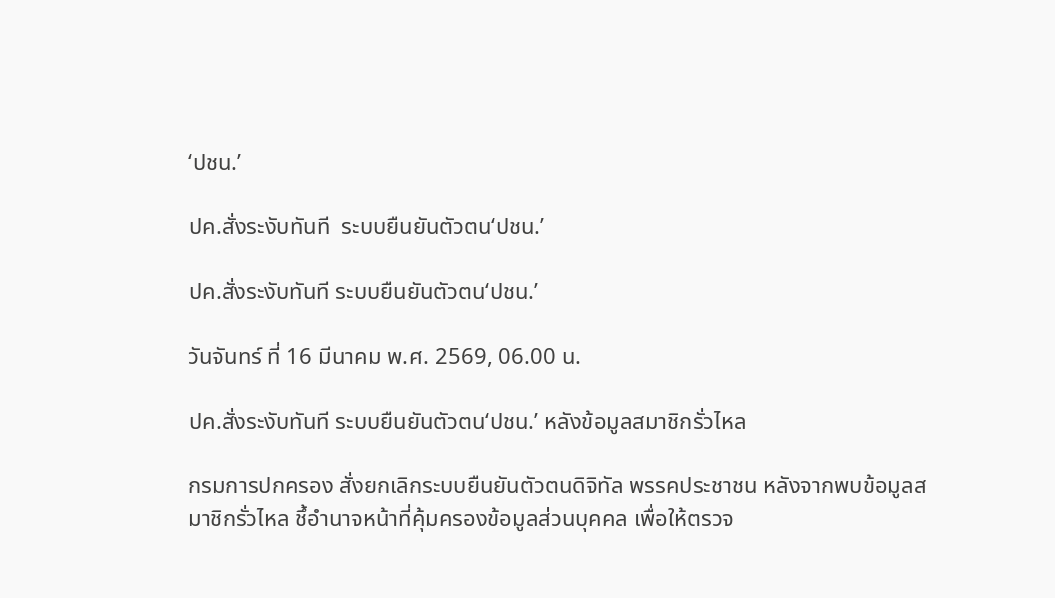‘ปชน.’

ปค.สั่งระงับทันที  ระบบยืนยันตัวตน‘ปชน.’

ปค.สั่งระงับทันที ระบบยืนยันตัวตน‘ปชน.’

วันจันทร์ ที่ 16 มีนาคม พ.ศ. 2569, 06.00 น.

ปค.สั่งระงับทันที ระบบยืนยันตัวตน‘ปชน.’ หลังข้อมูลสมาชิกรั่วไหล

กรมการปกครอง สั่งยกเลิกระบบยืนยันตัวตนดิจิทัล พรรคประชาชน หลังจากพบข้อมูลสมาชิกรั่วไหล ชึ้อำนาจหน้าที่คุ้มครองข้อมูลส่วนบุคคล เพื่อให้ตรวจ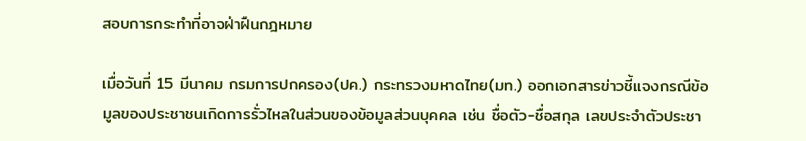สอบการกระทำที่อาจฝ่าฝืนกฎหมาย

เมื่อวันที่ 15 มีนาคม กรมการปกครอง(ปค.) กระทรวงมหาดไทย(มท.) ออกเอกสารข่าวชี้แจงกรณีข้อมูลของประชาชนเกิดการรั่วไหลในส่วนของข้อมูลส่วนบุคคล เช่น ชื่อตัว-ชื่อสกุล เลขประจำตัวประชา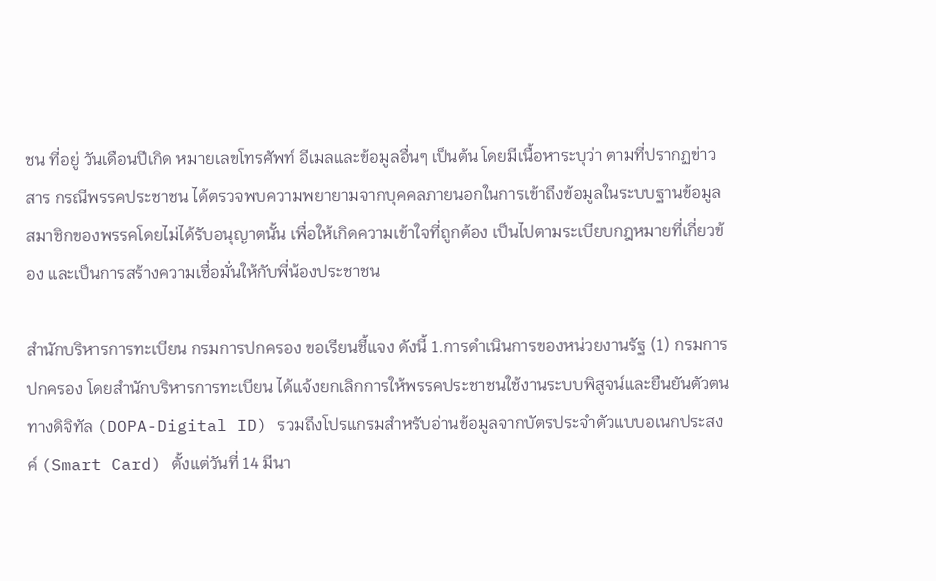ชน ที่อยู่ วันเดือนปีเกิด หมายเลขโทรศัพท์ อีเมลและข้อมูลอื่นๆ เป็นต้น โดยมีเนื้อหาระบุว่า ตามที่ปรากฏข่าวสาร กรณีพรรคประชาชน ได้ตรวจพบความพยายามจากบุคคลภายนอกในการเข้าถึงข้อมูลในระบบฐานข้อมูลสมาชิกของพรรคโดยไม่ได้รับอนุญาตนั้น เพื่อให้เกิดความเข้าใจที่ถูกต้อง เป็นไปตามระเบียบกฎหมายที่เกี่ยวข้อง และเป็นการสร้างความเชื่อมั่นให้กับพี่น้องประชาชน

สำนักบริหารการทะเบียน กรมการปกครอง ขอเรียนชี้แจง ดังนี้ 1.การดำเนินการของหน่วยงานรัฐ (1) กรมการปกครอง โดยสำนักบริหารการทะเบียน ได้แจ้งยกเลิกการให้พรรคประชาชนใช้งานระบบพิสูจน์และยืนยันตัวตนทางดิจิทัล (DOPA-Digital ID) รวมถึงโปรแกรมสำหรับอ่านข้อมูลจากบัตรประจำตัวแบบอเนกประสงค์ (Smart Card) ตั้งแต่วันที่ 14 มีนา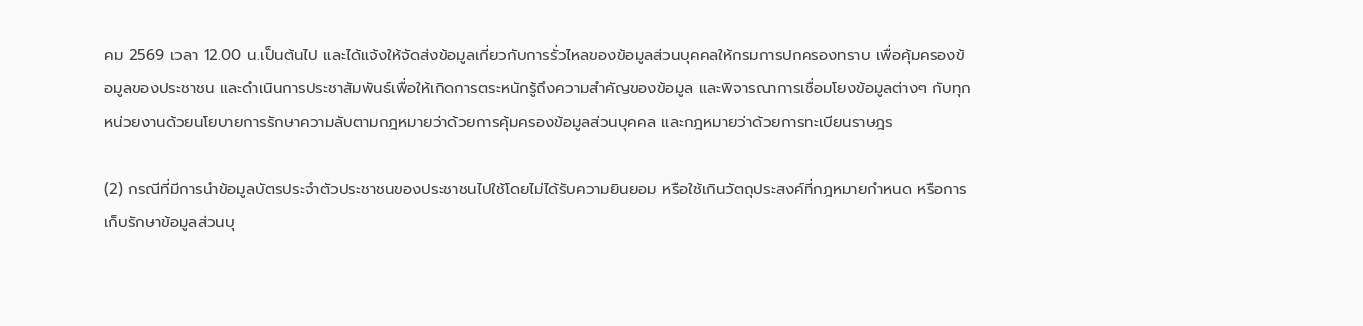คม 2569 เวลา 12.00 น.เป็นต้นไป และได้แจ้งให้จัดส่งข้อมูลเกี่ยวกับการรั่วไหลของข้อมูลส่วนบุคคลให้กรมการปกครองทราบ เพื่อคุ้มครองข้อมูลของประชาชน และดำเนินการประชาสัมพันธ์เพื่อให้เกิดการตระหนักรู้ถึงความสำคัญของข้อมูล และพิจารณาการเชื่อมโยงข้อมูลต่างๆ กับทุกหน่วยงานด้วยนโยบายการรักษาความลับตามกฎหมายว่าด้วยการคุ้มครองข้อมูลส่วนบุคคล และกฎหมายว่าด้วยการทะเบียนราษฎร

(2) กรณีที่มีการนำข้อมูลบัตรประจำตัวประชาชนของประชาชนไปใช้โดยไม่ได้รับความยินยอม หรือใช้เกินวัตถุประสงค์ที่กฎหมายกำหนด หรือการเก็บรักษาข้อมูลส่วนบุ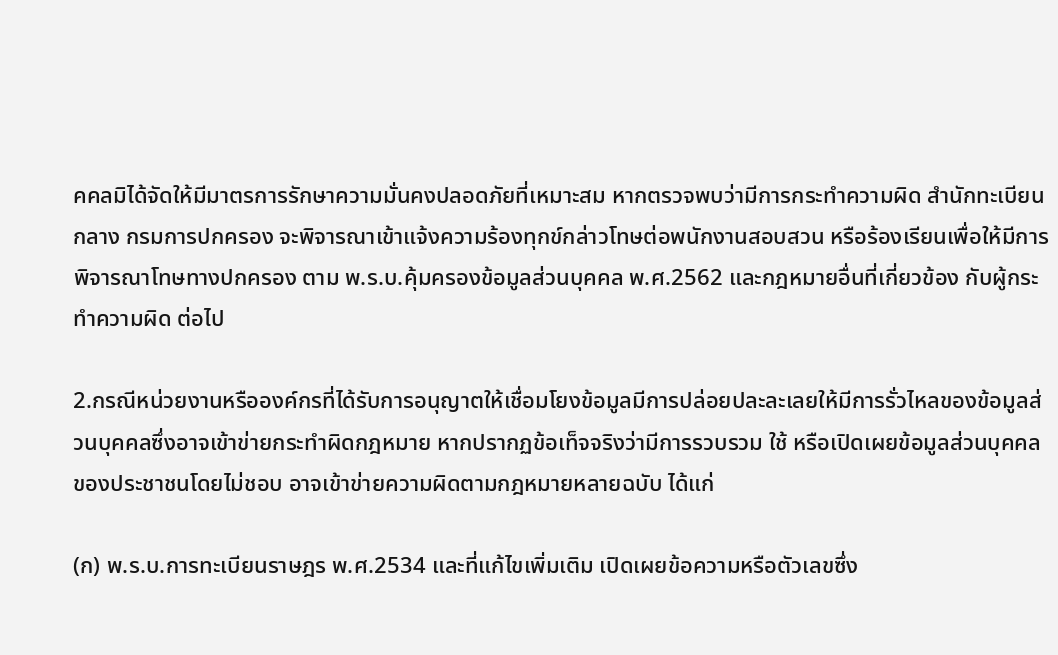คคลมิได้จัดให้มีมาตรการรักษาความมั่นคงปลอดภัยที่เหมาะสม หากตรวจพบว่ามีการกระทำความผิด สำนักทะเบียนกลาง กรมการปกครอง จะพิจารณาเข้าแจ้งความร้องทุกข์กล่าวโทษต่อพนักงานสอบสวน หรือร้องเรียนเพื่อให้มีการพิจารณาโทษทางปกครอง ตาม พ.ร.บ.คุ้มครองข้อมูลส่วนบุคคล พ.ศ.2562 และกฎหมายอื่นที่เกี่ยวข้อง กับผู้กระทำความผิด ต่อไป

2.กรณีหน่วยงานหรือองค์กรที่ได้รับการอนุญาตให้เชื่อมโยงข้อมูลมีการปล่อยปละละเลยให้มีการรั่วไหลของข้อมูลส่วนบุคคลซึ่งอาจเข้าข่ายกระทำผิดกฎหมาย หากปรากฏข้อเท็จจริงว่ามีการรวบรวม ใช้ หรือเปิดเผยข้อมูลส่วนบุคคลของประชาชนโดยไม่ชอบ อาจเข้าข่ายความผิดตามกฎหมายหลายฉบับ ได้แก่

(ก) พ.ร.บ.การทะเบียนราษฎร พ.ศ.2534 และที่แก้ไขเพิ่มเติม เปิดเผยข้อความหรือตัวเลขซึ่ง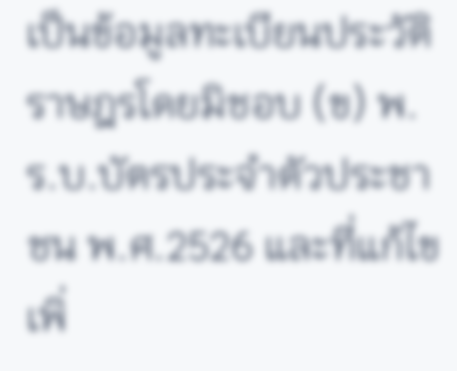เป็นข้อมูลทะเบียนประวัติราษฎรโดยมิชอบ (ข) พ.ร.บ.บัตรประจำตัวประชาชน พ.ศ.2526 และที่แก้ไขเพิ่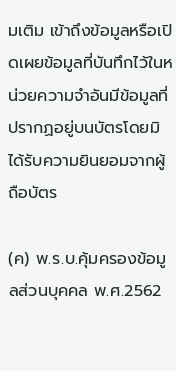มเติม เข้าถึงข้อมูลหรือเปิดเผยข้อมูลที่บันทึกไว้ในหน่วยความจำอันมีข้อมูลที่ปรากฏอยู่บนบัตรโดยมิได้รับความยินยอมจากผู้ถือบัตร

(ค) พ.ร.บ.คุ้มครองข้อมูลส่วนบุคคล พ.ศ.2562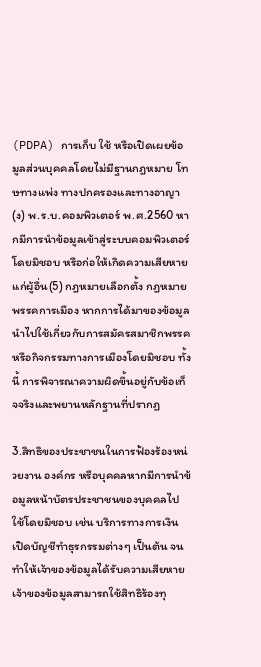(PDPA) การเก็บ ใช้ หรือเปิดเผยข้อมูลส่วนบุคคลโดยไม่มีฐานกฎหมาย โทษทางแพ่ง ทางปกครองและทางอาญา (ง) พ.ร.บ.คอมพิวเตอร์ พ.ศ.2560 หากมีการนำข้อมูลเข้าสู่ระบบคอมพิวเตอร์โดยมิชอบ หรือก่อให้เกิดความเสียหายแก่ผู้อื่น(5) กฎหมายเลือกตั้ง กฎหมายพรรคการเมือง หากการได้มาของข้อมูลนำไปใช้เกี่ยวกับการสมัครสมาชิกพรรค หรือกิจกรรมทางการเมืองโดยมิชอบ ทั้งนี้ การพิจารณาความผิดขึ้นอยู่กับข้อเท็จจริงและพยานหลักฐานที่ปรากฏ

3.สิทธิของประชาชนในการฟ้องร้องหน่วยงาน องค์กร หรือบุคคลหากมีการนำข้อมูลหน้าบัตรประชาชนของบุคคลไปใช้โดยมิชอบ เช่น บริการทางการเงิน เปิดบัญชีทำธุรกรรมต่างๆ เป็นต้น จนทำให้เจ้าของข้อมูลได้รับความเสียหาย เจ้าของข้อมูลสามารถใช้สิทธิร้องทุ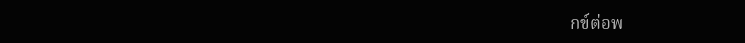กข์ต่อพ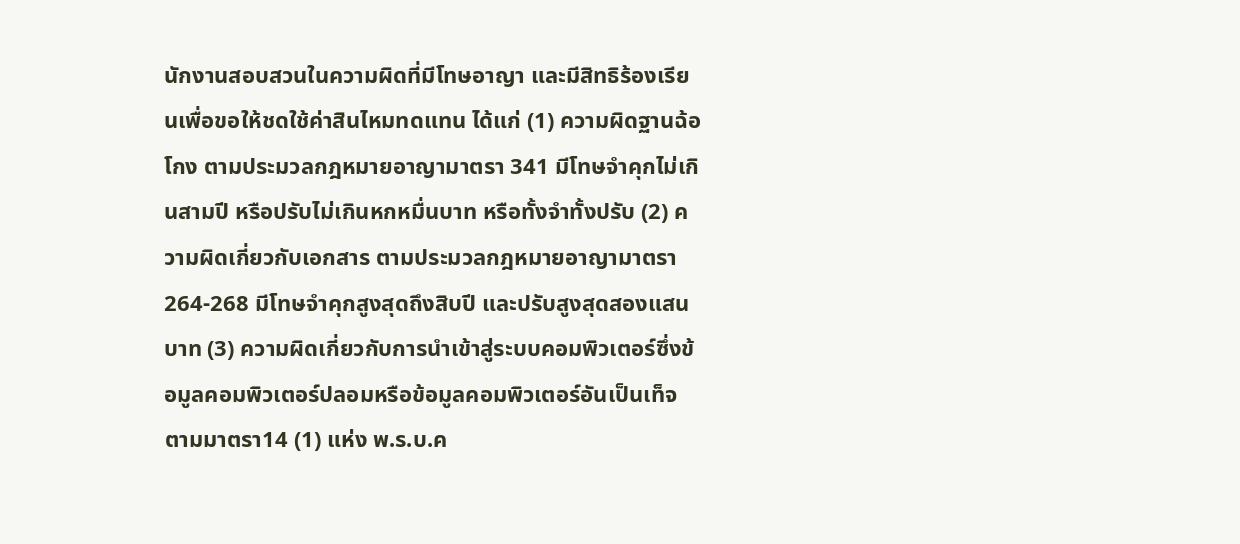นักงานสอบสวนในความผิดที่มีโทษอาญา และมีสิทธิร้องเรียนเพื่อขอให้ชดใช้ค่าสินไหมทดแทน ได้แก่ (1) ความผิดฐานฉ้อโกง ตามประมวลกฎหมายอาญามาตรา 341 มีโทษจำคุกไม่เกินสามปี หรือปรับไม่เกินหกหมื่นบาท หรือทั้งจำทั้งปรับ (2) ความผิดเกี่ยวกับเอกสาร ตามประมวลกฎหมายอาญามาตรา 264-268 มีโทษจำคุกสูงสุดถึงสิบปี และปรับสูงสุดสองแสนบาท (3) ความผิดเกี่ยวกับการนำเข้าสู่ระบบคอมพิวเตอร์ซึ่งข้อมูลคอมพิวเตอร์ปลอมหรือข้อมูลคอมพิวเตอร์อันเป็นเท็จ ตามมาตรา14 (1) แห่ง พ.ร.บ.ค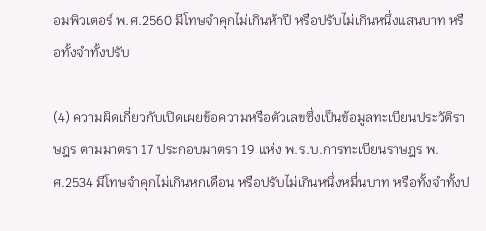อมพิวเตอร์ พ.ศ.2560 มีโทษจำคุกไม่เกินห้าปี หรือปรับไม่เกินหนึ่งแสนบาท หรือทั้งจำทั้งปรับ

(4) ความผิดเกี่ยวกับเปิดเผยข้อความหรือตัวเลขซึ่งเป็นข้อมูลทะเบียนประวัติราษฎร ตามมาตรา 17 ประกอบมาตรา 19 แห่ง พ.ร.บ.การทะเบียนราษฎร พ.ศ.2534 มีโทษจำคุกไม่เกินหกเดือน หรือปรับไม่เกินหนึ่งหมื่นบาท หรือทั้งจำทั้งป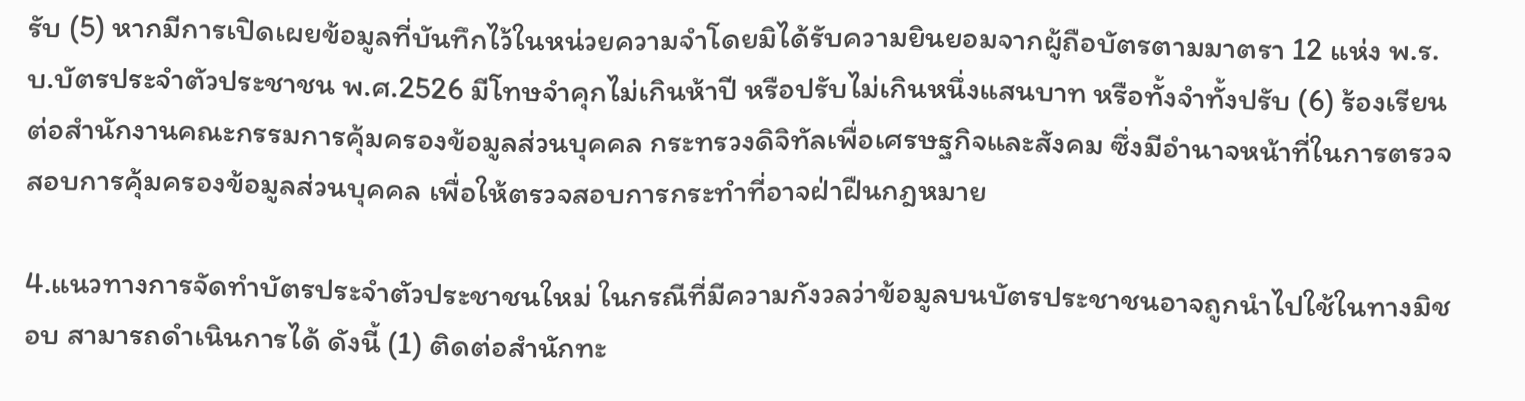รับ (5) หากมีการเปิดเผยข้อมูลที่บันทึกไว้ในหน่วยความจำโดยมิได้รับความยินยอมจากผู้ถือบัตรตามมาตรา 12 แห่ง พ.ร.บ.บัตรประจำตัวประชาชน พ.ศ.2526 มีโทษจำคุกไม่เกินห้าปี หรือปรับไม่เกินหนึ่งแสนบาท หรือทั้งจำทั้งปรับ (6) ร้องเรียนต่อสำนักงานคณะกรรมการคุ้มครองข้อมูลส่วนบุคคล กระทรวงดิจิทัลเพื่อเศรษฐกิจและสังคม ซึ่งมีอำนาจหน้าที่ในการตรวจสอบการคุ้มครองข้อมูลส่วนบุคคล เพื่อให้ตรวจสอบการกระทำที่อาจฝ่าฝืนกฎหมาย

4.แนวทางการจัดทำบัตรประจำตัวประชาชนใหม่ ในกรณีที่มีความกังวลว่าข้อมูลบนบัตรประชาชนอาจถูกนำไปใช้ในทางมิชอบ สามารถดำเนินการได้ ดังนี้ (1) ติดต่อสำนักทะ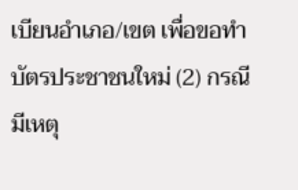เบียนอำเภอ/เขต เพื่อขอทำบัตรประชาชนใหม่ (2) กรณีมีเหตุ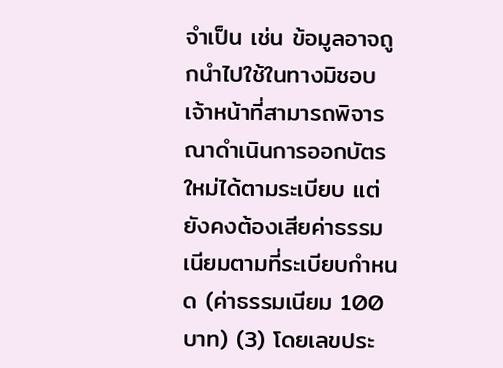จำเป็น เช่น ข้อมูลอาจถูกนำไปใช้ในทางมิชอบ เจ้าหน้าที่สามารถพิจารณาดำเนินการออกบัตรใหม่ได้ตามระเบียบ แต่ยังคงต้องเสียค่าธรรมเนียมตามที่ระเบียบกำหนด (ค่าธรรมเนียม 100 บาท) (3) โดยเลขประ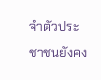จำตัวประชาชนยังคง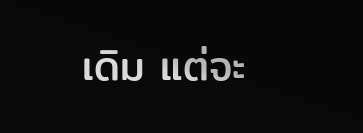เดิม แต่จะ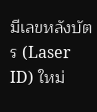มีเลขหลังบัตร (Laser ID) ใหม่